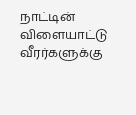நாட்டின் விளையாட்டு வீரர்களுக்கு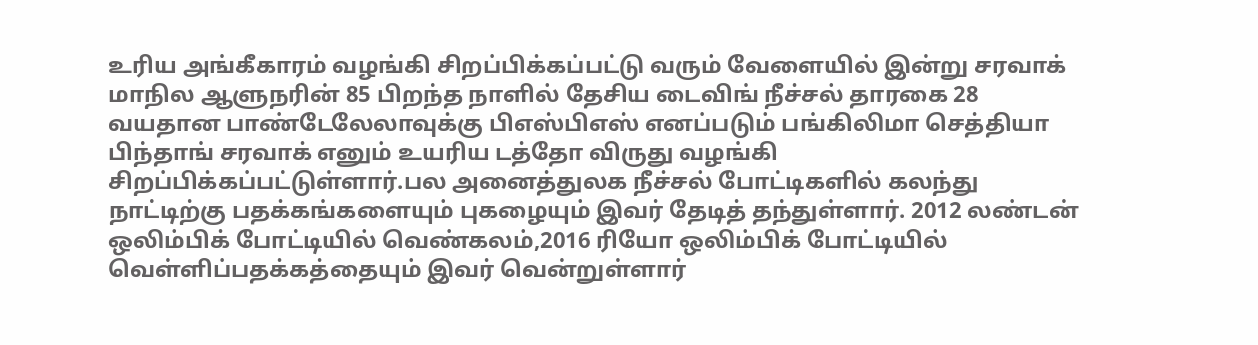உரிய அங்கீகாரம் வழங்கி சிறப்பிக்கப்பட்டு வரும் வேளையில் இன்று சரவாக் மாநில ஆளுநரின் 85 பிறந்த நாளில் தேசிய டைவிங் நீச்சல் தாரகை 28 வயதான பாண்டேலேலாவுக்கு பிஎஸ்பிஎஸ் எனப்படும் பங்கிலிமா செத்தியா பிந்தாங் சரவாக் எனும் உயரிய டத்தோ விருது வழங்கி சிறப்பிக்கப்பட்டுள்ளார்.பல அனைத்துலக நீச்சல் போட்டிகளில் கலந்து நாட்டிற்கு பதக்கங்களையும் புகழையும் இவர் தேடித் தந்துள்ளார். 2012 லண்டன் ஒலிம்பிக் போட்டியில் வெண்கலம்,2016 ரியோ ஒலிம்பிக் போட்டியில் வெள்ளிப்பதக்கத்தையும் இவர் வென்றுள்ளார்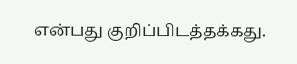என்பது குறிப்பிடத்தக்கது.